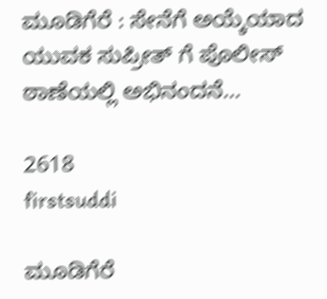ಮೂಡಿಗೆರೆ : ಸೇನೆಗೆ ಅಯ್ಕೆಯಾದ ಯುವಕ ಸುಪ್ರೀತ್ ಗೆ ಪೊಲೀಸ್ ಠಾಣೆಯಲ್ಲಿ ಅಭಿನಂದನೆ…

2618
firstsuddi

ಮೂಡಿಗೆರೆ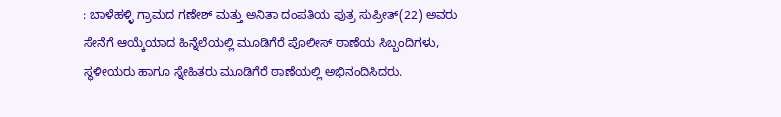: ಬಾಳೆಹಳ್ಳಿ ಗ್ರಾಮದ ಗಣೇಶ್ ಮತ್ತು ಅನಿತಾ ದಂಪತಿಯ ಪುತ್ರ ಸುಪ್ರೀತ್(22) ಅವರು ಸೇನೆಗೆ ಆಯ್ಕೆಯಾದ ಹಿನ್ನೆಲೆಯಲ್ಲಿ ಮೂಡಿಗೆರೆ ಪೊಲೀಸ್ ಠಾಣೆಯ ಸಿಬ್ಬಂದಿಗಳು, ಸ್ಥಳೀಯರು ಹಾಗೂ ಸ್ನೇಹಿತರು ಮೂಡಿಗೆರೆ ಠಾಣೆಯಲ್ಲಿ ಅಭಿನಂದಿಸಿದರು.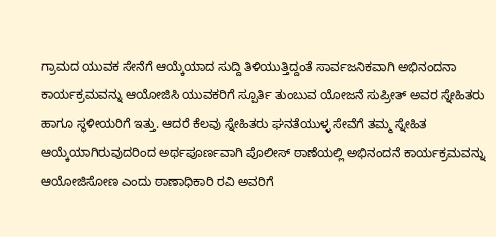ಗ್ರಾಮದ ಯುವಕ ಸೇನೆಗೆ ಆಯ್ಕೆಯಾದ ಸುದ್ದಿ ತಿಳಿಯುತ್ತಿದ್ದಂತೆ ಸಾರ್ವಜನಿಕವಾಗಿ ಅಭಿನಂದನಾ ಕಾರ್ಯಕ್ರಮವನ್ನು ಆಯೋಜಿಸಿ ಯುವಕರಿಗೆ ಸ್ಪೂರ್ತಿ ತುಂಬುವ ಯೋಜನೆ ಸುಪ್ರೀತ್ ಅವರ ಸ್ನೇಹಿತರು ಹಾಗೂ ಸ್ಥಳೀಯರಿಗೆ ಇತ್ತು. ಆದರೆ ಕೆಲವು ಸ್ನೇಹಿತರು ಘನತೆಯುಳ್ಳ ಸೇವೆಗೆ ತಮ್ಮ ಸ್ನೇಹಿತ ಆಯ್ಕೆಯಾಗಿರುವುದರಿಂದ ಅರ್ಥಪೂರ್ಣವಾಗಿ ಪೊಲೀಸ್ ಠಾಣೆಯಲ್ಲಿ ಅಭಿನಂದನೆ ಕಾರ್ಯಕ್ರಮವನ್ನು ಆಯೋಜಿಸೋಣ ಎಂದು ಠಾಣಾಧಿಕಾರಿ ರವಿ ಅವರಿಗೆ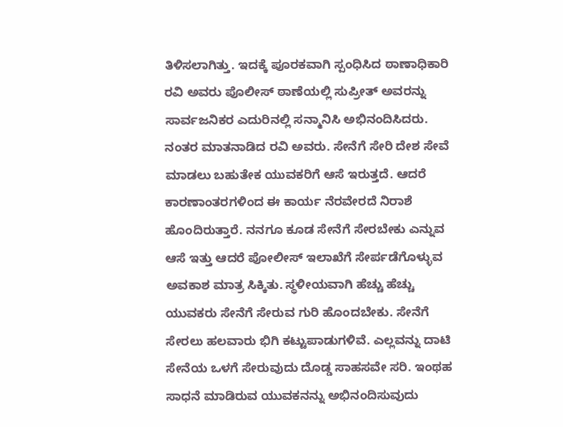ತಿಳಿಸಲಾಗಿತ್ತು. ಇದಕ್ಕೆ ಪೂರಕವಾಗಿ ಸ್ಪಂಧಿಸಿದ ಠಾಣಾಧಿಕಾರಿ ರವಿ ಅವರು ಪೊಲೀಸ್ ಠಾಣೆಯಲ್ಲಿ ಸುಪ್ರೀತ್ ಅವರನ್ನು ಸಾರ್ವಜನಿಕರ ಎದುರಿನಲ್ಲಿ ಸನ್ಮಾನಿಸಿ ಅಭಿನಂದಿಸಿದರು.
ನಂತರ ಮಾತನಾಡಿದ ರವಿ ಅವರು. ಸೇನೆಗೆ ಸೇರಿ ದೇಶ ಸೇವೆ ಮಾಡಲು ಬಹುತೇಕ ಯುವಕರಿಗೆ ಆಸೆ ಇರುತ್ತದೆ. ಆದರೆ ಕಾರಣಾಂತರಗಳಿಂದ ಈ ಕಾರ್ಯ ನೆರವೇರದೆ ನಿರಾಶೆ ಹೊಂದಿರುತ್ತಾರೆ. ನನಗೂ ಕೂಡ ಸೇನೆಗೆ ಸೇರಬೇಕು ಎನ್ನುವ ಆಸೆ ಇತ್ತು ಆದರೆ ಪೋಲೀಸ್ ಇಲಾಖೆಗೆ ಸೇರ್ಪಡೆಗೊಳ್ಳುವ ಅವಕಾಶ ಮಾತ್ರ ಸಿಕ್ಕಿತು. ಸ್ಥಳೀಯವಾಗಿ ಹೆಚ್ಚು ಹೆಚ್ಚು ಯುವಕರು ಸೇನೆಗೆ ಸೇರುವ ಗುರಿ ಹೊಂದಬೇಕು. ಸೇನೆಗೆ ಸೇರಲು ಹಲವಾರು ಭಿಗಿ ಕಟ್ಟುಪಾಡುಗಳಿವೆ. ಎಲ್ಲವನ್ನು ದಾಟಿ ಸೇನೆಯ ಒಳಗೆ ಸೇರುವುದು ದೊಡ್ಡ ಸಾಹಸವೇ ಸರಿ. ಇಂಥಹ ಸಾಧನೆ ಮಾಡಿರುವ ಯುವಕನನ್ನು ಅಭಿನಂದಿಸುವುದು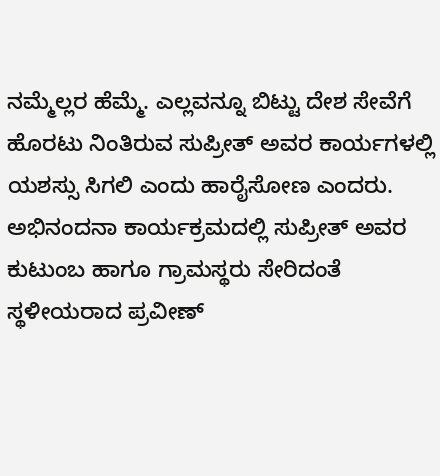ನಮ್ಮೆಲ್ಲರ ಹೆಮ್ಮೆ. ಎಲ್ಲವನ್ನೂ ಬಿಟ್ಟು ದೇಶ ಸೇವೆಗೆ ಹೊರಟು ನಿಂತಿರುವ ಸುಪ್ರೀತ್ ಅವರ ಕಾರ್ಯಗಳಲ್ಲಿ ಯಶಸ್ಸು ಸಿಗಲಿ ಎಂದು ಹಾರೈಸೋಣ ಎಂದರು.
ಅಭಿನಂದನಾ ಕಾರ್ಯಕ್ರಮದಲ್ಲಿ ಸುಪ್ರೀತ್ ಅವರ ಕುಟುಂಬ ಹಾಗೂ ಗ್ರಾಮಸ್ಥರು ಸೇರಿದಂತೆ ಸ್ಥಳೀಯರಾದ ಪ್ರವೀಣ್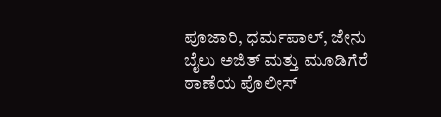ಪೂಜಾರಿ, ಧರ್ಮಪಾಲ್, ಜೇನು ಬೈಲು ಅಜಿತ್ ಮತ್ತು ಮೂಡಿಗೆರೆ ಠಾಣೆಯ ಪೊಲೀಸ್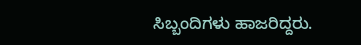ಸಿಬ್ಬಂದಿಗಳು ಹಾಜರಿದ್ದರು.